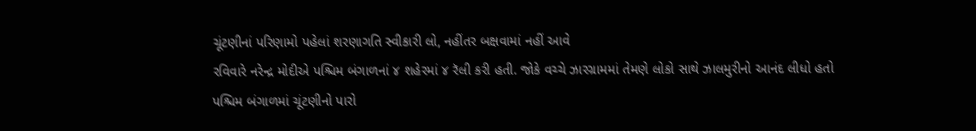ચૂંટણીનાં પરિણામો પહેલાં શરણાગતિ સ્વીકારી લો, નહીંતર બક્ષવામાં નહીં આવે
રવિવારે નરેન્દ્ર મોદીએ પશ્ચિમ બંગાળનાં ૪ શહેરમાં ૪ રૅલી કરી હતી. જોકે વચ્ચે ઝારગ્રામમાં તેમણે લોકો સાથે ઝાલમુરીનો આનંદ લીધો હતો
પશ્ચિમ બંગાળમાં ચૂંટણીનો પારો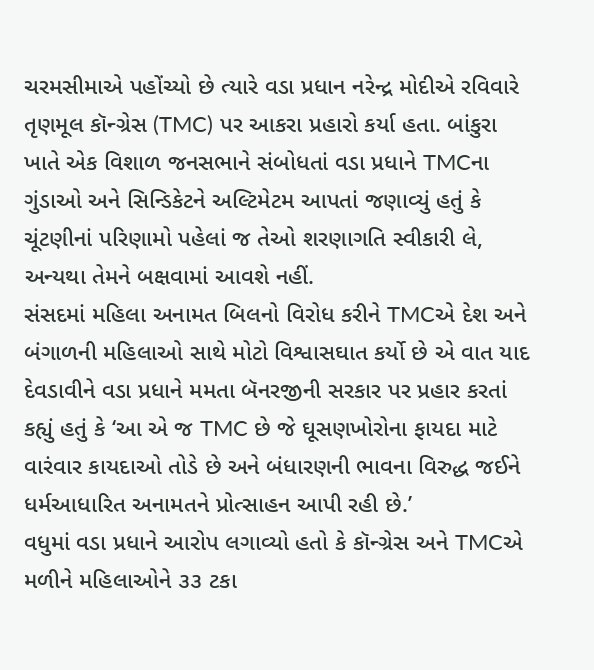ચરમસીમાએ પહોંચ્યો છે ત્યારે વડા પ્રધાન નરેન્દ્ર મોદીએ રવિવારે તૃણમૂલ કૉન્ગ્રેસ (TMC) પર આકરા પ્રહારો કર્યા હતા. બાંકુરા ખાતે એક વિશાળ જનસભાને સંબોધતાં વડા પ્રધાને TMCના ગુંડાઓ અને સિન્ડિકેટને અલ્ટિમેટમ આપતાં જણાવ્યું હતું કે ચૂંટણીનાં પરિણામો પહેલાં જ તેઓ શરણાગતિ સ્વીકારી લે, અન્યથા તેમને બક્ષવામાં આવશે નહીં.
સંસદમાં મહિલા અનામત બિલનો વિરોધ કરીને TMCએ દેશ અને બંગાળની મહિલાઓ સાથે મોટો વિશ્વાસઘાત કર્યો છે એ વાત યાદ દેવડાવીને વડા પ્રધાને મમતા બૅનરજીની સરકાર પર પ્રહાર કરતાં કહ્યું હતું કે ‘આ એ જ TMC છે જે ઘૂસણખોરોના ફાયદા માટે વારંવાર કાયદાઓ તોડે છે અને બંધારણની ભાવના વિરુદ્ધ જઈને ધર્મઆધારિત અનામતને પ્રોત્સાહન આપી રહી છે.’
વધુમાં વડા પ્રધાને આરોપ લગાવ્યો હતો કે કૉન્ગ્રેસ અને TMCએ મળીને મહિલાઓને ૩૩ ટકા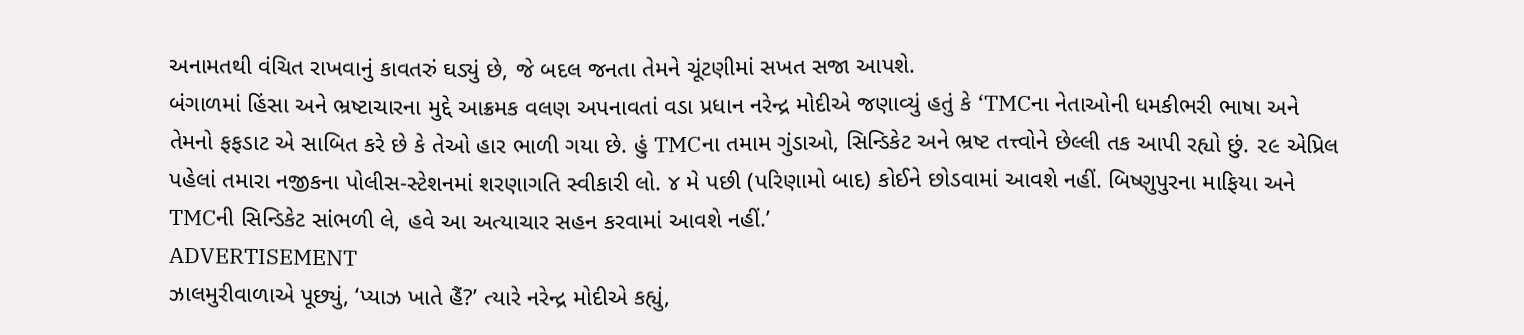અનામતથી વંચિત રાખવાનું કાવતરું ઘડ્યું છે, જે બદલ જનતા તેમને ચૂંટણીમાં સખત સજા આપશે.
બંગાળમાં હિંસા અને ભ્રષ્ટાચારના મુદ્દે આક્રમક વલણ અપનાવતાં વડા પ્રધાન નરેન્દ્ર મોદીએ જણાવ્યું હતું કે ‘TMCના નેતાઓની ધમકીભરી ભાષા અને તેમનો ફફડાટ એ સાબિત કરે છે કે તેઓ હાર ભાળી ગયા છે. હું TMCના તમામ ગુંડાઓ, સિન્ડિકેટ અને ભ્રષ્ટ તત્ત્વોને છેલ્લી તક આપી રહ્યો છું. ૨૯ એપ્રિલ પહેલાં તમારા નજીકના પોલીસ-સ્ટેશનમાં શરણાગતિ સ્વીકારી લો. ૪ મે પછી (પરિણામો બાદ) કોઈને છોડવામાં આવશે નહીં. બિષ્ણુપુરના માફિયા અને TMCની સિન્ડિકેટ સાંભળી લે, હવે આ અત્યાચાર સહન કરવામાં આવશે નહીં.’
ADVERTISEMENT
ઝાલમુરીવાળાએ પૂછ્યું, ‘પ્યાઝ ખાતે હૈં?’ ત્યારે નરેન્દ્ર મોદીએ કહ્યું,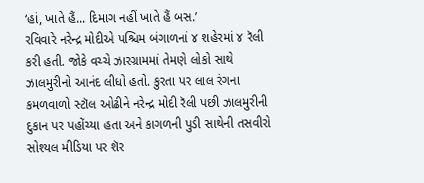‘હાં, ખાતે હૈં... દિમાગ નહીં ખાતે હૈં બસ.’
રવિવારે નરેન્દ્ર મોદીએ પશ્ચિમ બંગાળનાં ૪ શહેરમાં ૪ રૅલી કરી હતી. જોકે વચ્ચે ઝારગ્રામમાં તેમણે લોકો સાથે ઝાલમુરીનો આનંદ લીધો હતો. કુરતા પર લાલ રંગના કમળવાળો સ્ટૉલ ઓઢીને નરેન્દ્ર મોદી રૅલી પછી ઝાલમુરીની દુકાન પર પહોંચ્યા હતા અને કાગળની પુડી સાથેની તસવીરો સોશ્યલ મીડિયા પર શૅર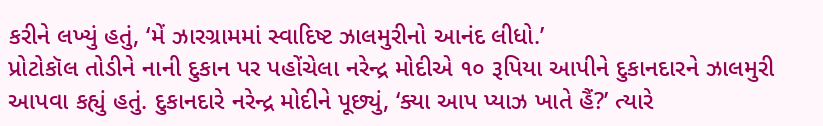કરીને લખ્યું હતું, ‘મેં ઝારગ્રામમાં સ્વાદિષ્ટ ઝાલમુરીનો આનંદ લીધો.’
પ્રોટોકૉલ તોડીને નાની દુકાન પર પહોંચેલા નરેન્દ્ર મોદીએ ૧૦ રૂપિયા આપીને દુકાનદારને ઝાલમુરી આપવા કહ્યું હતું. દુકાનદારે નરેન્દ્ર મોદીને પૂછ્યું, ‘ક્યા આપ પ્યાઝ ખાતે હૈં?’ ત્યારે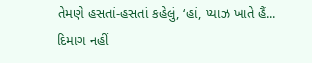તેમણે હસતાં-હસતાં કહેલું, ‘હાં, પ્યાઝ ખાતે હૈં... દિમાગ નહીં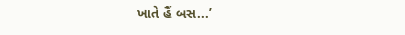ખાતે હૈં બસ...’